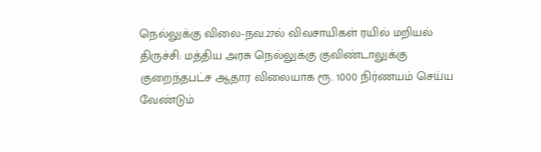நெல்லுக்கு விலை-நவ.27ல் விவசாயிகள் ரயில் மறியல்
திருச்சி: மத்திய அரசு நெல்லுக்கு குவிண்டாலுக்கு குறைந்தபட்ச ஆதார விலையாக ரூ. 1000 நிர்ணயம் செய்ய வேண்டும்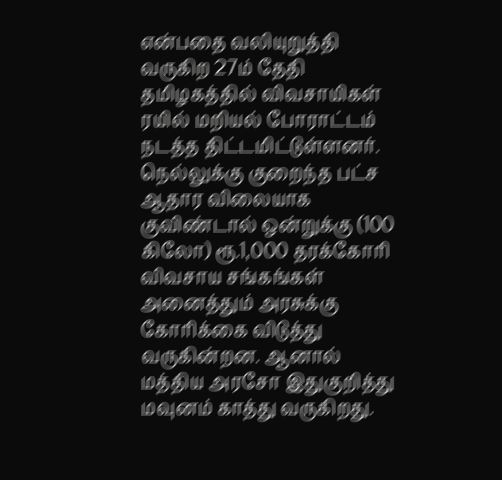என்பதை வலியுறுத்தி வருகிற 27ம் தேதி தமிழகத்தில் விவசாயிகள் ரயில் மறியல் போராட்டம் நடத்த திட்டமிட்டுள்ளனர்.
நெல்லுக்கு குறைந்த பட்ச ஆதார விலையாக குவிண்டால் ஒன்றுக்கு (100 கிலோ) ரூ.1,000 தரக்கோரி விவசாய சங்கங்கள் அனைத்தும் அரசுக்கு கோரிக்கை விடுத்து வருகின்றன. ஆனால் மத்திய அரசோ இதுகுறித்து மவுனம் காத்து வருகிறது.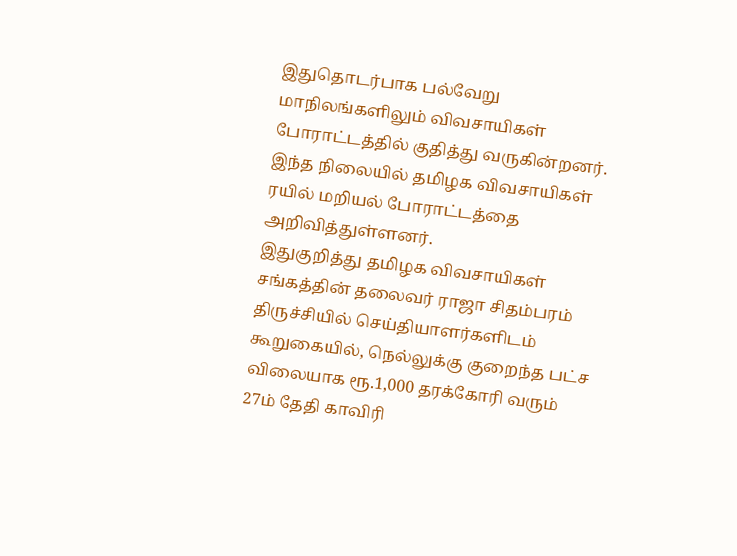இதுதொடர்பாக பல்வேறு மாநிலங்களிலும் விவசாயிகள் போராட்டத்தில் குதித்து வருகின்றனர். இந்த நிலையில் தமிழக விவசாயிகள் ரயில் மறியல் போராட்டத்தை அறிவித்துள்ளனர்.
இதுகுறித்து தமிழக விவசாயிகள் சங்கத்தின் தலைவர் ராஜா சிதம்பரம் திருச்சியில் செய்தியாளர்களிடம் கூறுகையில், நெல்லுக்கு குறைந்த பட்ச விலையாக ரூ.1,000 தரக்கோரி வரும் 27ம் தேதி காவிரி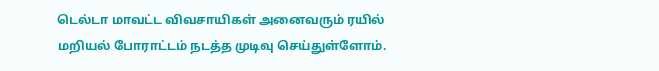டெல்டா மாவட்ட விவசாயிகள் அனைவரும் ரயில் மறியல் போராட்டம் நடத்த முடிவு செய்துள்ளோம்.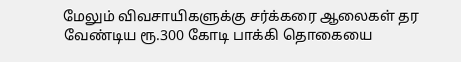மேலும் விவசாயிகளுக்கு சர்க்கரை ஆலைகள் தர வேண்டிய ரூ.300 கோடி பாக்கி தொகையை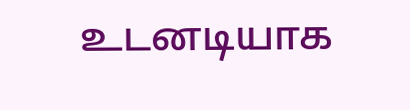உடனடியாக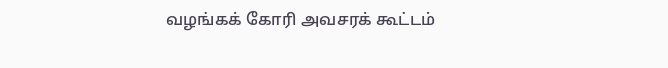வழங்கக் கோரி அவசரக் கூட்டம்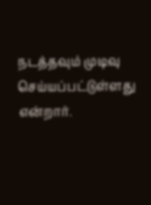நடத்தவும் முடிவு செய்யப்பட்டுள்ளது என்றார்.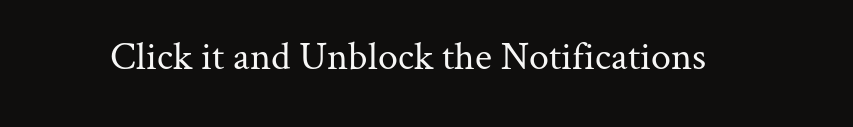Click it and Unblock the Notifications